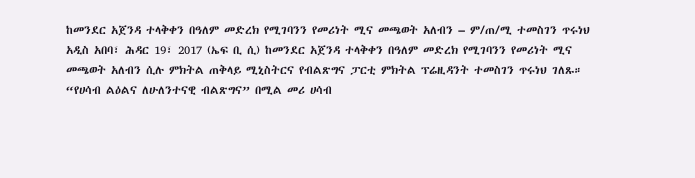ከመንደር አጀንዳ ተላቅቀን በዓለም መድረክ የሚገባንን የመሪነት ሚና መጫወት አለብን – ም/ጠ/ሚ ተመስገን ጥሩነህ
አዲስ አበባ፣ ሕዳር 19፣ 2017 (ኤፍ ቢ ሲ) ከመንደር አጀንዳ ተላቅቀን በዓለም መድረክ የሚገባንን የመሪነት ሚና መጫወት አለብን ሲሉ ምክትል ጠቅላይ ሚኒስትርና የብልጽግና ፓርቲ ምክትል ፕሬዚዳንት ተመስገን ጥሩነህ ገለጹ።
“የሀሳብ ልዕልና ለሁለንተናዊ ብልጽግና” በሚል መሪ ሀሳብ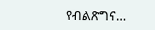የብልጽግና…